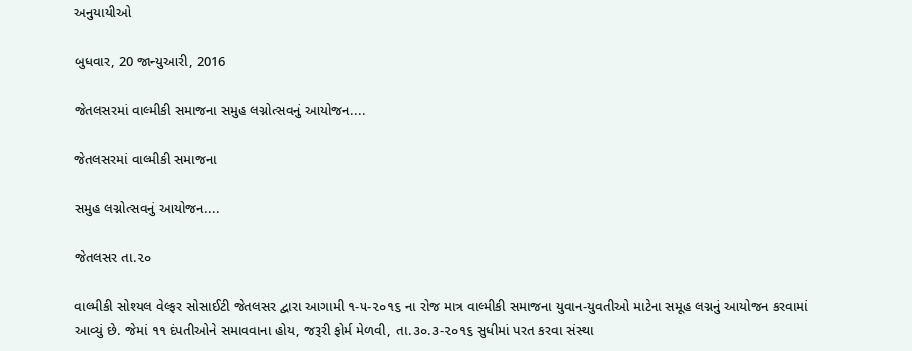અનુયાયીઓ

બુધવાર, 20 જાન્યુઆરી, 2016

જેતલસરમાં વાલ્મીકી સમાજના સમુહ લગ્નોત્સવનું આયોજન....

જેતલસરમાં વાલ્મીકી સમાજના

સમુહ લગ્નોત્સવનું આયોજન....

જેતલસર તા.૨૦

વાલ્મીકી સોશ્યલ વેલ્ફર સોસાઈટી જેતલસર દ્વારા આગામી ૧-૫-૨૦૧૬ ના રોજ માત્ર વાલ્મીકી સમાજના યુવાન-યુવતીઓ માટેના સમૂહ લગ્નનું આયોજન કરવામાં આવ્યું છે. જેમાં ૧૧ દંપતીઓને સમાવવાના હોય, જરૂરી ફોર્મ મેળવી, તા.૩૦.૩-૨૦૧૬ સુધીમાં પરત કરવા સંસ્થા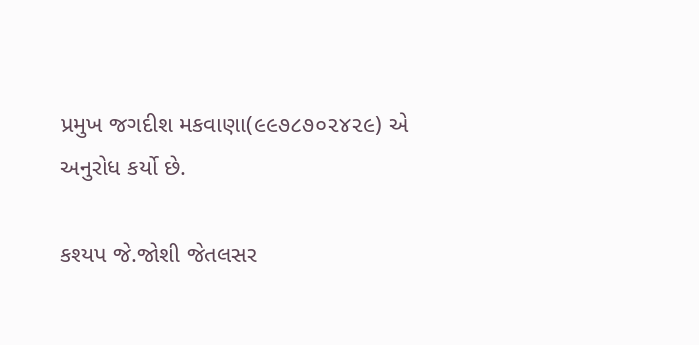પ્રમુખ જગદીશ મકવાણા(૯૯૭૮૭૦૨૪૨૯) એ અનુરોધ કર્યો છે.

કશ્યપ જે.જોશી જેતલસર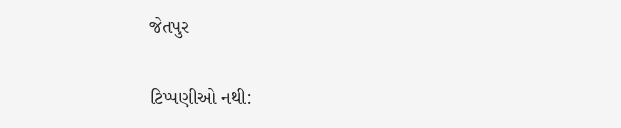જેતપુર

ટિપ્પણીઓ નથી: